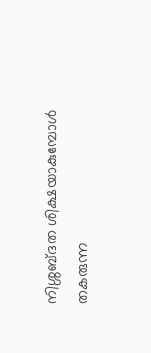നിശ്ശബ്ദത ശിക്ഷയാകുമ്പോള്‍ തകരുന്ന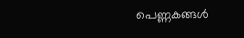പെണ്ണകങ്ങള്‍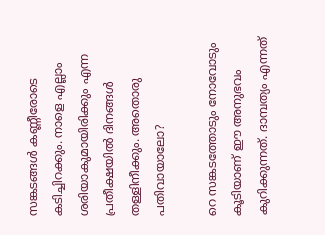സങ്കടങ്ങള്‍ കണ്ണീരോടെ കടിച്ചിറക്കും. നാളെ എല്ലാം ശരിയാകുമായിരിക്കും എന്ന പ്രതീക്ഷയില്‍ ദിനങ്ങള്‍ തള്ളിനീക്കും. അതൊരു പതിവായാലോ?

റെ സങ്കടത്തോടും നോവോടും കൂടിയാണ് ഈ അനുഭവം കുറിക്കുന്നത്. ദാമ്പത്യം എന്നത്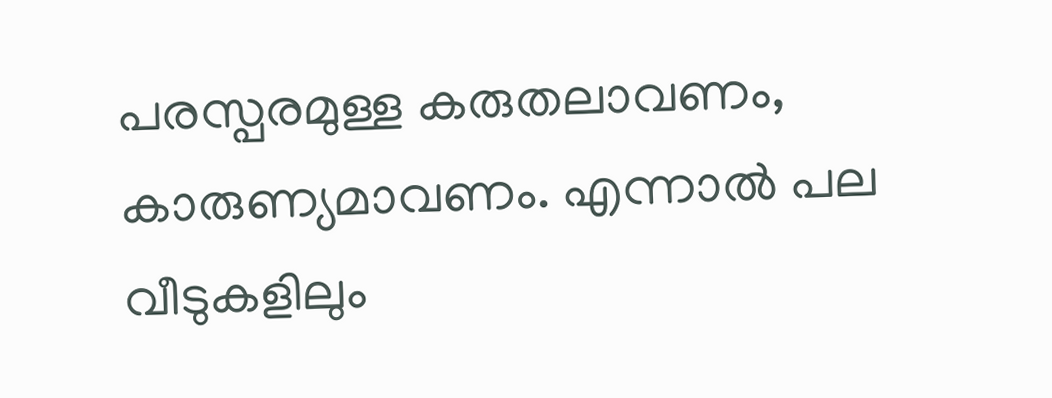പരസ്പരമുള്ള കരുതലാവണം, കാരുണ്യമാവണം. എന്നാല്‍ പല വീടുകളിലും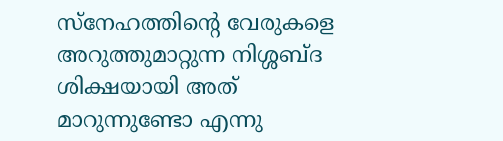സ്നേഹത്തിന്റെ വേരുകളെ അറുത്തുമാറ്റുന്ന നിശ്ശബ്ദ ശിക്ഷയായി അത് മാറുന്നുണ്ടോ എന്നു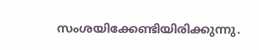സംശയിക്കേണ്ടിയിരിക്കുന്നു.